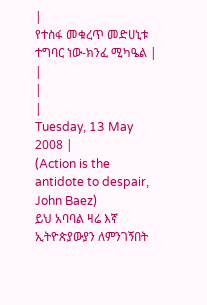|
የተስፋ መቁረጥ መድሀኒቱ ተግባር ነው-ክንፈ ሚካዔል |
|
|
|
Tuesday, 13 May 2008 |
(Action is the antidote to despair, John Baez)
ይህ አባባል ዛሬ እኛ ኢትዮጵያውያን ለምንገኝበት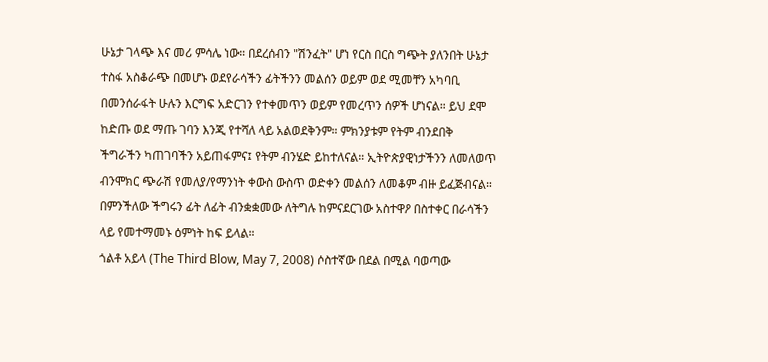ሁኔታ ገላጭ እና መሪ ምሳሌ ነው። በደረሰብን "ሽንፈት" ሆነ የርስ በርስ ግጭት ያለንበት ሁኔታ ተስፋ አስቆራጭ በመሆኑ ወደየራሳችን ፊትችንን መልሰን ወይም ወደ ሚመቸን አካባቢ በመንሰራፋት ሁሉን እርግፍ አድርገን የተቀመጥን ወይም የመረጥን ሰዎች ሆነናል። ይህ ደሞ ከድጡ ወደ ማጡ ገባን እንጂ የተሻለ ላይ አልወደቅንም። ምክንያቱም የትም ብንደበቅ ችግራችን ካጠገባችን አይጠፋምና፤ የትም ብንሄድ ይከተለናል። ኢትዮጵያዊነታችንን ለመለወጥ ብንሞክር ጭራሽ የመለያ/የማንነት ቀውስ ውስጥ ወድቀን መልሰን ለመቆም ብዙ ይፈጅብናል። በምንችለው ችግሩን ፊት ለፊት ብንቋቋመው ለትግሉ ከምናደርገው አስተዋዖ በስተቀር በራሳችን ላይ የመተማመኑ ዕምነት ከፍ ይላል።
ጎልቶ አይላ (The Third Blow, May 7, 2008) ሶስተኛው በደል በሚል ባወጣው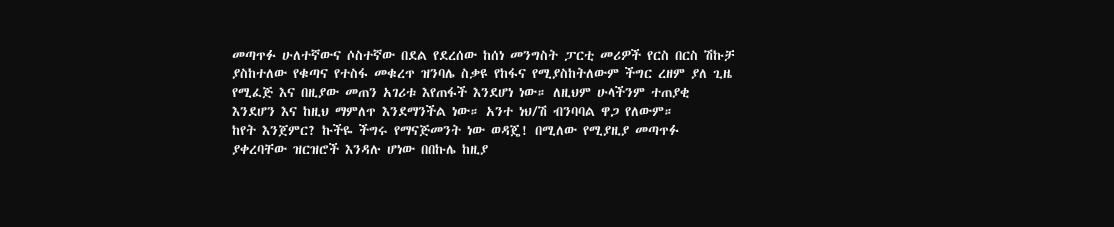መጣጥፉ ሁለተኛውና ሶስተኛው በደል የደረሰው ከሰነ መንግስት ፓርቲ መሪዎች የርስ በርስ ሽኩቻ ያስከተለው የቁጣና የተስፋ መቁረጥ ዝንባሌ ስቃዩ የከፋና የሚያስከትለውም ችግር ረዘም ያለ ጊዜ የሚፈጅ እና በዚያው መጠን አገሪቱ እየጠፋች እንደሆነ ነው። ለዚህም ሁላችንም ተጠያቂ እንደሆን እና ከዚህ ማምለጥ እንደማንችል ነው። አንተ ነህ/ሽ ብንባባል ዋጋ የለውም።
ከየት እንጀምር? ኩችዬ ችግሩ የማናጅመንት ነው ወዳጄ! በሚለው የሚያዚያ መጣጥፉ ያቀረባቸው ዝርዝሮች እንዳሉ ሆነው በበኩሌ ከዚያ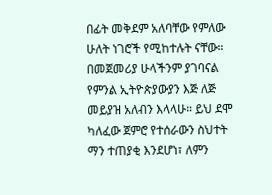በፊት መቅደም አለባቸው የምለው ሁለት ነገሮች የሚከተሉት ናቸው።
በመጀመሪያ ሁላችንም ያገባናል የምንል ኢትዮጵያውያን እጅ ለጅ መይያዝ አለብን እላላሁ። ይህ ደሞ ካለፈው ጀምሮ የተሰራውን ስህተት ማን ተጠያቂ እንደሆነ፣ ለምን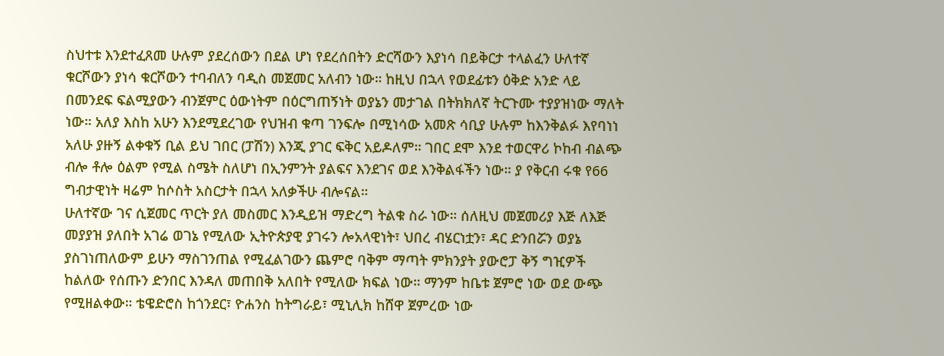ስህተቱ እንደተፈጸመ ሁሉም ያደረሰውን በደል ሆነ የደረሰበትን ድርሻውን እያነሳ በይቅርታ ተላልፈን ሁለተኛ ቁርሾውን ያነሳ ቁርሾውን ተባብለን ባዲስ መጀመር አለብን ነው። ከዚህ በኋላ የወደፊቱን ዕቅድ አንድ ላይ በመንደፍ ፍልሚያውን ብንጀምር ዕውነትም በዕርግጠኝነት ወያኔን መታገል በትክክለኛ ትርጉሙ ተያያዝነው ማለት ነው። አለያ እስከ አሁን እንደሚደረገው የህዝብ ቁጣ ገንፍሎ በሚነሳው አመጽ ሳቢያ ሁሉም ከእንቅልፉ እየባነነ አለሁ ያዙኝ ልቀቁኝ ቢል ይህ ገበር (ፓሽን) እንጂ ያገር ፍቅር አይዶለም። ገበር ደሞ እንደ ተወርዋሪ ኮከብ ብልጭ ብሎ ቶሎ ዕልም የሚል ስሜት ስለሆነ በኢንምንት ያልፍና እንደገና ወደ እንቅልፋችን ነው። ያ የቅርብ ሩቁ የ66 ግብታዊነት ዛሬም ከሶስት አስርታት በኋላ አለቃችሁ ብሎናል።
ሁለተኛው ገና ሲጀመር ጥርት ያለ መስመር እንዲይዝ ማድረግ ትልቁ ስራ ነው። ሰለዚህ መጀመሪያ እጅ ለእጅ መያያዝ ያለበት አገሬ ወገኔ የሚለው ኢትዮጵያዊ ያገሩን ሎአላዊነት፣ ህበረ ብሄርነቷን፣ ዳር ድንበሯን ወያኔ ያስገነጠለውም ይሁን ማስገንጠል የሚፈልገውን ጨምሮ ባቅም ማጣት ምክንያት ያውሮፓ ቅኝ ግዢዎች ከልለው የሰጡን ድንበር እንዳለ መጠበቅ አለበት የሚለው ክፍል ነው። ማንም ከቤቱ ጀምሮ ነው ወደ ውጭ የሚዘልቀው። ቴዌድሮስ ከጎንደር፣ ዮሐንስ ከትግራይ፣ ሚኒሊክ ከሸዋ ጀምረው ነው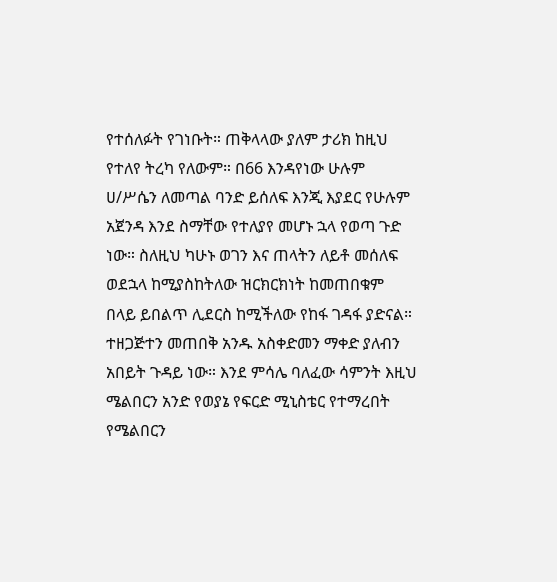የተሰለፉት የገነቡት። ጠቅላላው ያለም ታሪክ ከዚህ የተለየ ትረካ የለውም። በ66 እንዳየነው ሁሉም ሀ/ሥሴን ለመጣል ባንድ ይሰለፍ እንጂ እያደር የሁሉም አጀንዳ እንደ ስማቸው የተለያየ መሆኑ ኋላ የወጣ ጉድ ነው። ስለዚህ ካሁኑ ወገን እና ጠላትን ለይቶ መሰለፍ ወደኋላ ከሚያስከትለው ዝርክርክነት ከመጠበቁም በላይ ይበልጥ ሊደርስ ከሚችለው የከፋ ገዳፋ ያድናል። ተዘጋጅተን መጠበቅ አንዱ አስቀድመን ማቀድ ያለብን አበይት ጉዳይ ነው። እንደ ምሳሌ ባለፈው ሳምንት እዚህ ሜልበርን አንድ የወያኔ የፍርድ ሚኒስቴር የተማረበት የሜልበርን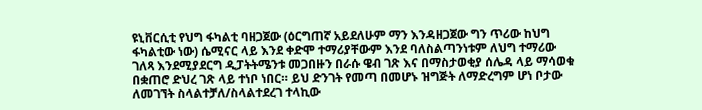ዩኒቨርሲቲ የህግ ፋካልቲ ባዘጋጀው (ዕርግጠኛ አይደለሁም ማን እንዳዘጋጀው ግን ጥሪው ከህግ ፋካልቲው ነው) ሴሚናር ላይ እንደ ቀድሞ ተማሪያቸውም እንደ ባለስልጣንነቱም ለህግ ተማሪው ገለጻ እንደሚያደርግ ዲፓትትሜንቱ መጋበዙን በራሱ ዌብ ገጽ እና በማስታወቂያ ሰሌዳ ላይ ማሳወቁ በቋጠሮ ድህረ ገጽ ላይ ተነቦ ነበር። ይህ ድንገት የመጣ በመሆኑ ዝግጅት ለማድረግም ሆነ ቦታው ለመገኘት ስላልተቻለ/ስላልተደረገ ተላኪው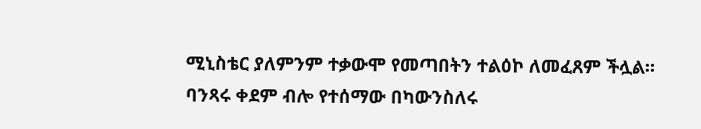ሚኒስቴር ያለምንም ተቃውሞ የመጣበትን ተልዕኮ ለመፈጸም ችሏል። ባንጻሩ ቀደም ብሎ የተሰማው በካውንስለሩ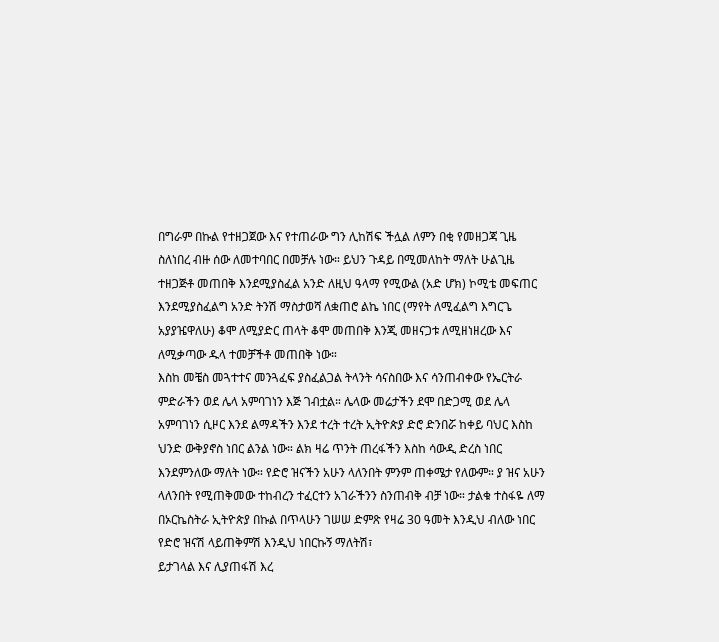በግራም በኩል የተዘጋጀው እና የተጠራው ግን ሊከሽፍ ችሏል ለምን በቂ የመዘጋጃ ጊዜ ስለነበረ ብዙ ሰው ለመተባበር በመቻሉ ነው። ይህን ጉዳይ በሚመለከት ማለት ሁልጊዜ ተዘጋጅቶ መጠበቅ እንደሚያስፈል አንድ ለዚህ ዓላማ የሚውል (አድ ሆክ) ኮሚቴ መፍጠር እንደሚያስፈልግ አንድ ትንሽ ማስታወሻ ለቋጠሮ ልኬ ነበር (ማየት ለሚፈልግ እግርጌ አያያዤዋለሁ) ቆሞ ለሚያድር ጠላት ቆሞ መጠበቅ እንጂ መዘናጋቱ ለሚዘነዘረው እና ለሚቃጣው ዱላ ተመቻችቶ መጠበቅ ነው።
እስከ መቼስ መጓተተና መንጓፈፍ ያስፈልጋል ትላንት ሳናስበው እና ሳንጠብቀው የኤርትራ ምድራችን ወደ ሌላ አምባገነን እጅ ገብቷል። ሌላው መሬታችን ደሞ በድጋሚ ወደ ሌላ አምባገነን ሲዞር እንደ ልማዳችን እንደ ተረት ተረት ኢትዮጵያ ድሮ ድንበሯ ከቀይ ባህር እስከ ህንድ ውቅያኖስ ነበር ልንል ነው። ልክ ዛሬ ጥንት ጠረፋችን እስከ ሳውዲ ድረስ ነበር እንደምንለው ማለት ነው። የድሮ ዝናችን አሁን ላለንበት ምንም ጠቀሜታ የለውም። ያ ዝና አሁን ላለንበት የሚጠቅመው ተከብረን ተፈርተን አገራችንን ስንጠብቅ ብቻ ነው። ታልቁ ተስፋዬ ለማ በኦርኬስትራ ኢትዮጵያ በኩል በጥላሁን ገሠሠ ድምጽ የዛሬ 30 ዓመት እንዲህ ብለው ነበር
የድሮ ዝናሽ ላይጠቅምሽ እንዲህ ነበርኩኝ ማለትሽ፣
ይታገላል እና ሊያጠፋሽ እረ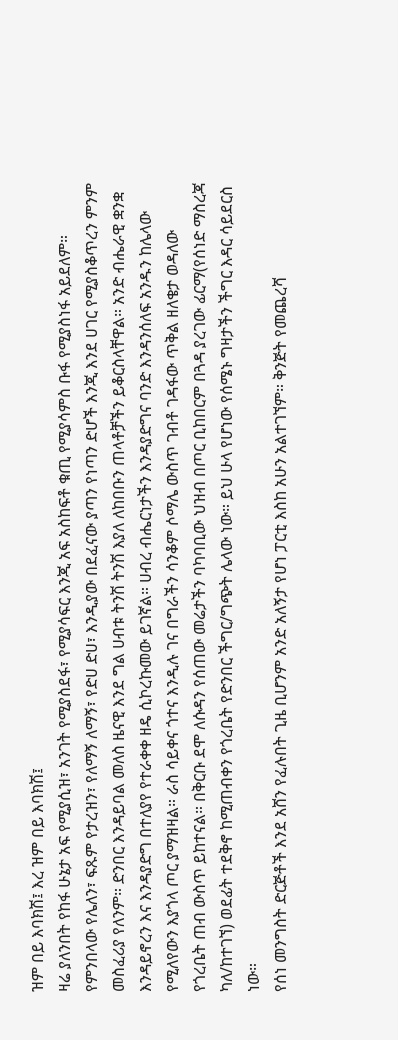ዝም በይ እባክሽ፤ እረ ዝም በይ እባክሽ፤
ዛሬ ያለንበት የከፋ ሁኔታ አፍ የሚያሲዝ፣ አንገት የሚያስደፋ፣ የሚያሳፍር እንጂ አፍ አስከፍቶ ቁጢ የሚያሳምስ ቡፋ የሚያስነፋ አይደለም። የምንበላው የሌለን፣ ፍጹም የታረዝን፣ የለማኝ ለማኝ፣ የድሀ ድሀ፣ እንዲያው በደፈናው ያጣን የነጣን ድሆች እንጂ እንደ ሀገር የሚያስቆጥረን ምንም መስፈሪያ የለንም። ድንበር እንዳይባል መለስ ዜናዊ እንደ ግል ሀብቱ ትንሽ ትንሽ እያለ ለከበቡን ጠላቶቻችን ይቆርስላቸዋል። አንድ ብሔራዊ ቋንቋ እንዳይኖረን እና እንዳያድግ በተለያየ የተራቀቀ ዘዴ ሲኮረኩመው ይገኛል። ሀብረ ብሔርነታችን እንዳያድግና ባንድ እንዳንሰለፍ አንዱን ከሌላው የሚለየውን እያጎላ ጦር ያማዝዛል። ራስ ሳይቀና ጎተና እንዲሉ ገና በግራችን ሳንቆም ሶማሌ ውስጥ ገብቶ ገዳፋው ጥቅል ዘለቄታ ወዳለው የጎረቤት ጠብ ውስጥ ይከተናል። በቅርቡ ደሞ ለሱዳን የሰጠው መሬታችን ባካባቢው ህዝብ በጦር ቢከበርም በጓዳ ያረገው ፊርማ(የሰነድ ማስረጃ ካለ/ከተገኘ) ወደፊት ተደቅኖ ከሚጠብቀን የጎረቤት የድንበር ችግር/ግጭት ሌላው ነው። ይህ ሁላ የሆነው የሰሜኑ ግዛታችን ችግር እዳር ሳይደርስ ነው።
የሰነ መንግስት ድርጅቶች እንደ አሸን የፈሉበት ጊዜ ቢሆንም አንድ አለኝታ የሆነ ፓርቲ እስከ አሁን አልተገኘም። ቅንጅት የመጨረሻ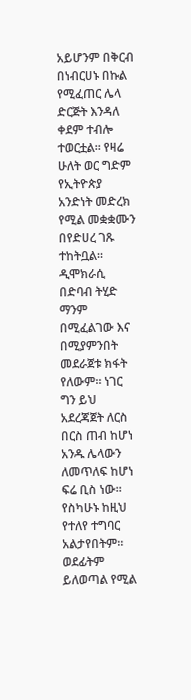አይሆንም በቅርብ በነብርሀኑ በኩል የሚፈጠር ሌላ ድርጅት እንዳለ ቀደም ተብሎ ተወርቷል። የዛሬ ሁለት ወር ግድም የኢትዮጵያ አንድነት መድረክ የሚል መቋቋሙን በየድሀረ ገጹ ተከትቧል። ዲሞክራሲ በድባብ ትሂድ ማንም በሚፈልገው እና በሚያምንበት መደራጀቱ ክፋት የለውም። ነገር ግን ይህ አደረጃጀት ለርስ በርስ ጠብ ከሆነ አንዱ ሌላውን ለመጥለፍ ከሆነ ፍሬ ቢስ ነው። የስካሁኑ ከዚህ የተለየ ተግባር አልታየበትም። ወደፊትም ይለወጣል የሚል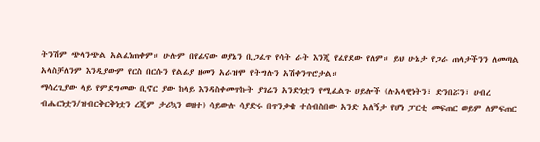ትንሽም ጭላንጭል አልፈነጠቀም። ሁሉም በየፊናው ወያኔን ቢጋፈጥ የሳት ራት እንጂ የፈየደው የለም። ይህ ሁኔታ የጋራ ጠላታችንን ለመጣል አላስቻለንም እንዲያውም የርስ በርሱን የልፊያ ዘመን አራዝሞ የትግሉን አሽቀንጥሮታል።
ማሳረጊያው ላይ የምደግመው ቢኖር ያው ከላይ እንዳስቀመጥኩት ያገሬን አንድነቷን የሚፈልጉ ሀይሎች (ሉአላዊነትን፣ ድንበሯን፣ ሀብረ ብሔርነቷን/ዝብርቅርቅነቷን ረጂም ታሪኳን ወዘተ) ሳይውሉ ሳያድሩ በጥንቃቄ ተሰብስበው አንድ አለኝታ የሆነ ፓርቲ መፍጠር ወይም ለምፍጠር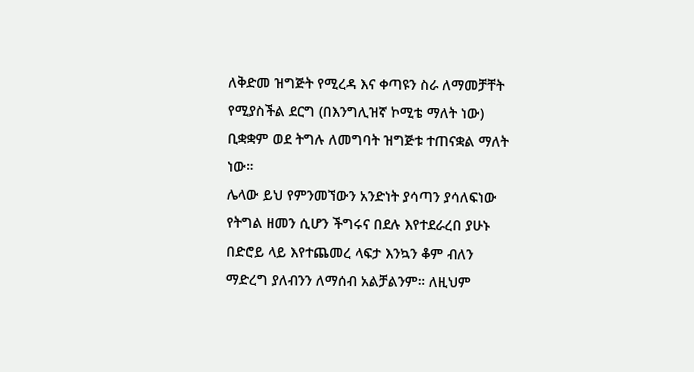ለቅድመ ዝግጅት የሚረዳ እና ቀጣዩን ስራ ለማመቻቸት የሚያስችል ደርግ (በእንግሊዝኛ ኮሚቴ ማለት ነው) ቢቋቋም ወደ ትግሉ ለመግባት ዝግጅቱ ተጠናቋል ማለት ነው።
ሌላው ይህ የምንመኘውን አንድነት ያሳጣን ያሳለፍነው የትግል ዘመን ሲሆን ችግሩና በደሉ እየተደራረበ ያሁኑ በድሮይ ላይ እየተጨመረ ላፍታ እንኳን ቆም ብለን ማድረግ ያለብንን ለማሰብ አልቻልንም። ለዚህም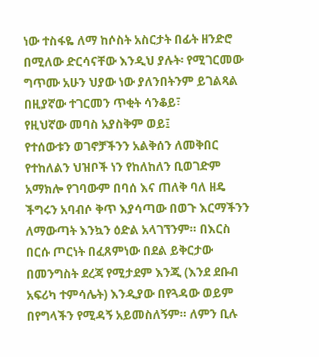ነው ተስፋዬ ለማ ከሶስት አስርታት በፊት ዘንድሮ በሚለው ድርሳናቸው እንዲህ ያሉት፡ የሚገርመው ግጥሙ አሁን ህያው ነው ያለንበትንም ይገልጻል
በዚያኛው ተገርመን ጥቂት ሳንቆይ፣
የዚህኛው መባስ አያስቅም ወይ፤
የተሰውቱን ወገኖቻችንን አልቅሰን ለመቅበር የተከለልን ህዝቦች ነን የከለከለን ቢወገድም አማክሎ የገባውም በባሰ እና ጠለቅ ባለ ዘዴ ችግሩን አባብሶ ቅጥ እያሳጣው በወጉ እርማችንን ለማውጣት እንኳን ዕድል አላገኘንም። በእርስ በርሱ ጦርነት በፈጸምነው በደል ይቅርታው በመንግስት ደረጃ የሚታደም እንጂ (እንደ ደቡብ አፍሪካ ተምሳሌት) እንዲያው በየጓዳው ወይም በየግላችን የሚዳኝ አይመስለኝም። ለምን ቢሉ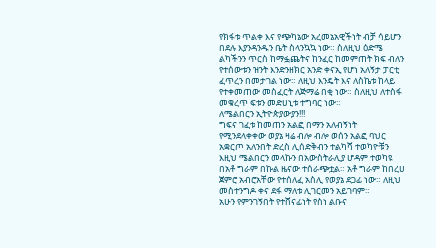የክፋቱ ጥልቀ እና የጭካኔው አረመኔአዊችነት ብቻ ሳይሆን በደሉ እያንዳንዱን ቤት ስላንኳኳ ነው። ስለዚህ ዕድሜ ልካችንን ጥርስ ከማፏጨትና ከንፈር ከመምጠት ክፍ ብለን የተሰውቱን ዝንት እንድንዘክር አንድ ቀናኢ የሆነ አለኝታ ፓርቲ ፈጥረን በመታገል ነው። ለዚህ እንዴት እና ለስኬቱ ከላይ የተቀመጠው መስፈርት ለጅማሬ በቂ ነው። ስለዚህ ለተስፋ መቁረጥ ፍቱን መድሀኒቱ ተግባር ነው።
ለሜልበርን ኢትዮጵያውያን!!!
ግፍና ገፈቱ ከመጠን አልፎ በማን አለብኝነት የሚንደላቀቀው ወያኔ ዛሬ ብሎ ብሎ ወሰን አልፎ ባህር አቋርጦ አለንበት ድረስ ሊሰድቅብን ተልካሻ ተወካዮቹን እዚህ ሜልበርን መላኩን በአውስትራሊያ ሆዳም ተወካዩ በአቶ ግራም በኩል ዜናው ተሰራጭቷል። አቶ ግራም ከበረሀ ጀምሮ አብሮአቸው የተሰለፈ አስሊ የወያኔ ደጋፊ ነው። ለዚህ መስተንግዶ ቀና ደፋ ማለቱ ሊገርመን አይገባም።
አሁን የምንገኝበት የተሸናፊነት የስነ ልቡና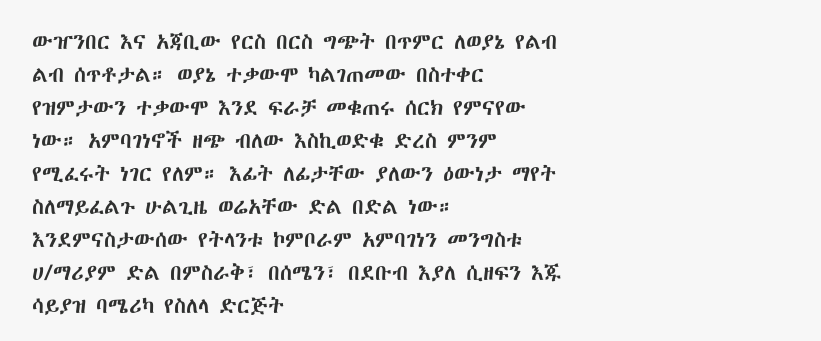ውዠንበር እና አጃቢው የርስ በርስ ግጭት በጥምር ለወያኔ የልብ ልብ ሰጥቶታል። ወያኔ ተቃውሞ ካልገጠመው በስተቀር የዝምታውን ተቃውሞ እንደ ፍራቻ መቁጠሩ ሰርክ የምናየው ነው። አምባገነኖች ዘጭ ብለው እስኪወድቁ ድረስ ምንም የሚፈሩት ነገር የለም። እፊት ለፊታቸው ያለውን ዕውነታ ማየት ስለማይፈልጉ ሁልጊዜ ወሬአቸው ድል በድል ነው። እንደምናስታውሰው የትላንቱ ኮምቦራም አምባገነን መንግስቱ ሀ/ማሪያም ድል በምስራቅ፣ በሰሜን፣ በደቡብ እያለ ሲዘፍን እጁ ሳይያዝ ባሜሪካ የስለላ ድርጅት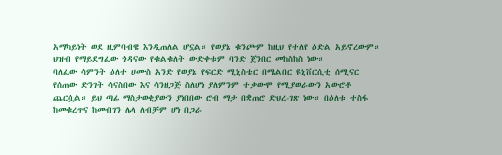አማካይነት ወደ ዚምባብዌ እንዲጠለል ሆኗል። የወያኔ ቁንጮም ከዚህ የተለየ ዕድል አይኖረውም። ህዝብ የማይደግፈው ጎዳናው የቁልቁለት ውድቀቱም ባንድ ጀንበር መከስከስ ነው።
ባለፈው ሳምንት ዕለተ ሀሙስ አንድ የወያኔ የፍርድ ሚኒስቴር በሜልበር ዩኒቨርሲቲ ሰሚናር የሰጠው ድንገት ሳናስበው እና ሳንዘጋጅ ስለሆነ ያለምንም ተቃውሞ የሚያወራውን አውሮቶ ጨርሷል። ይህ ጣፊ ማስታወቂያውን ያነበበው ሮብ ማታ በቋጠሮ ድህረ-ገጽ ነው። በዕለቱ ተስፋ ከመቁረጥና ከመብገን ሌላ ለብቻም ሆነ በጋራ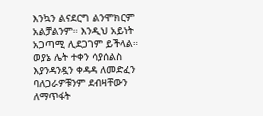እንኳን ልናደርግ ልንሞክርም አልቻልንም። እንዲህ አይነት አጋጣሚ ሊደጋገም ይችላል። ወያኔ ሌት ተቀን ሳያሰልስ እያንዳንዷን ቀዳዳ ለመድፈን ባለጋራዎቹንም ደብዛቸውን ለማጥፋት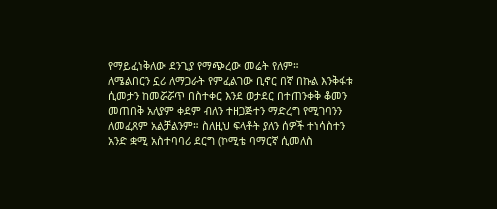የማይፈነቅለው ደንጊያ የማጭረው መሬት የለም።
ለሜልበርን ኗሪ ለማጋራት የምፈልገው ቢኖር በኛ በኩል እንቅፋቱ ሲመታን ከመሯሯጥ በስተቀር እንደ ወታደር በተጠንቀቅ ቆመን መጠበቅ አለያም ቀደም ብለን ተዘጋጅተን ማድረግ የሚገባንን ለመፈጸም አልቻልንም። ስለዚህ ፍላቶት ያለን ሰዎች ተነሳስተን አንድ ቋሚ አስተባባሪ ደርግ (ኮሚቴ ባማርኛ ሲመለስ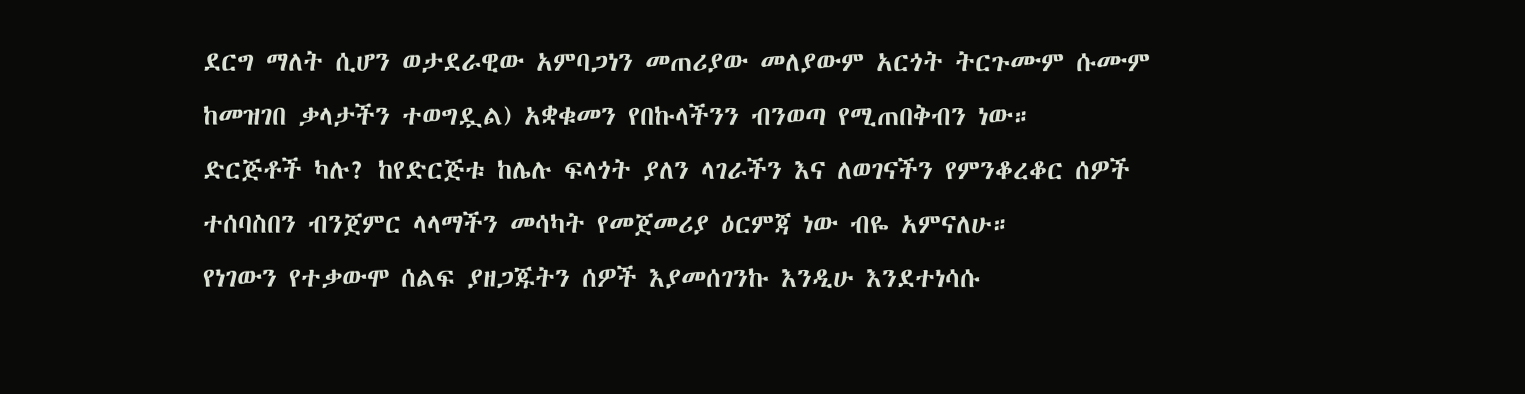ደርግ ማለት ሲሆን ወታደራዊው አምባጋነን መጠሪያው መለያውም አርጎት ትርጉሙም ሱሙም ከመዝገበ ቃላታችን ተወግዷል) አቋቁመን የበኩላችንን ብንወጣ የሚጠበቅብን ነው።
ድርጅቶች ካሉ? ከየድርጅቱ ከሌሉ ፍላጎት ያለን ላገራችን እና ለወገናችን የምንቆረቆር ሰዎች ተሰባስበን ብንጀምር ላላማችን መሳካት የመጀመሪያ ዕርምጃ ነው ብዬ አምናለሁ።
የነገውን የተቃውሞ ሰልፍ ያዘጋጁትን ሰዎች እያመሰገንኩ እንዲሁ እንደተነሳሱ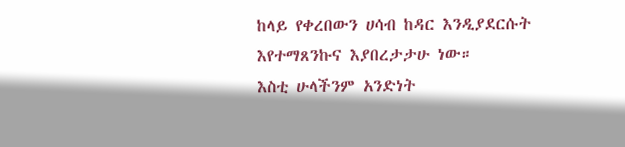ከላይ የቀረበውን ሀሳብ ከዳር እንዲያደርሱት እየተማጸንኩና እያበረታታሁ ነው።
እስቲ ሁላችንም አንድነት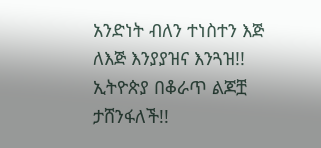አንድነት ብለን ተነስተን እጅ ለእጅ እንያያዝና እንጓዝ!!
ኢትዮጵያ በቆራጥ ልጆቿ ታሸንፋለች!!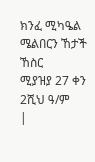ክንፈ ሚካዔል
ሜልበርን ኸታች ኸስር
ሚያዝያ 27 ቀን 2ሺህ ዓ/ም
|